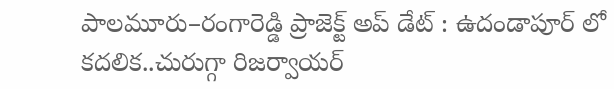పాలమూరు–రంగారెడ్డి ప్రాజెక్ట్ అప్ డేట్ : ఉదండాపూర్ లో కదలిక..చురుగ్గా రిజర్వాయర్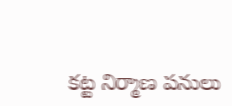కట్ట నిర్మాణ పనులు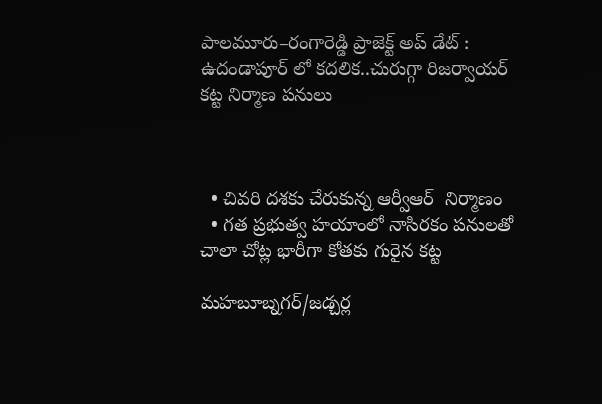పాలమూరు–రంగారెడ్డి ప్రాజెక్ట్ అప్ డేట్ : ఉదండాపూర్ లో కదలిక..చురుగ్గా రిజర్వాయర్  కట్ట నిర్మాణ పనులు



  • చివరి దశకు చేరుకున్న ఆర్వీఆర్  నిర్మాణం
  • గత ప్రభుత్వ హయాంలో నాసిరకం పనులతో చాలా చోట్ల భారీగా కోతకు గురైన కట్ట

మహబూబ్నగర్/జడ్చర్ల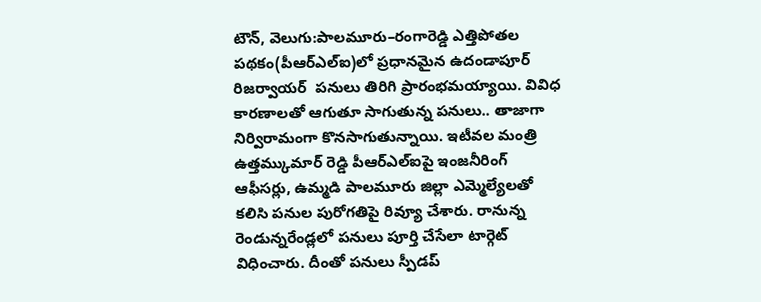టౌన్, వెలుగు:పాలమూరు–రంగారెడ్డి ఎత్తిపోతల పథకం(పీఆర్ఎల్ఐ)లో ప్రధానమైన ఉదండాపూర్ రిజర్వాయర్  పనులు తిరిగి ప్రారంభమయ్యాయి. వివిధ కారణాలతో ఆగుతూ సాగుతున్న పనులు.. తాజాగా నిర్విరామంగా కొనసాగుతున్నాయి. ఇటీవల మంత్రి ఉత్తమ్కుమార్ రెడ్డి పీఆర్ఎల్ఐపై ఇంజనీరింగ్ ఆఫీసర్లు, ఉమ్మడి పాలమూరు జిల్లా ఎమ్మెల్యేలతో కలిసి పనుల పురోగతిపై రివ్యూ చేశారు. రానున్న రెండున్నరేండ్లలో పనులు పూర్తి చేసేలా టార్గెట్ విధించారు. దీంతో పనులు స్పీడప్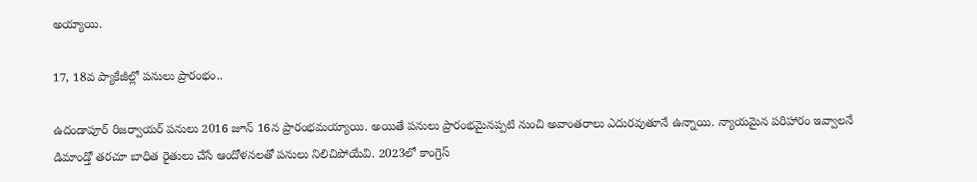అయ్యాయి.

17, 18వ ప్యాకేజీల్లో పనులు ప్రారంభం..

ఉదండాపూర్ రిజర్వాయర్ పనులు 2016 జూన్ 16న ప్రారంభమయ్యాయి. అయితే పనులు ప్రారంభమైనప్పటి నుంచి అవాంతరాలు ఎదురవుతూనే ఉన్నాయి. న్యాయమైన పరిహారం ఇవ్వాలనే డిమాండ్తో తరచూ బాధిత రైతులు చేసే ఆందోళనలతో పనులు నిలిచిపోయేవి. 2023లో కాంగ్రెస్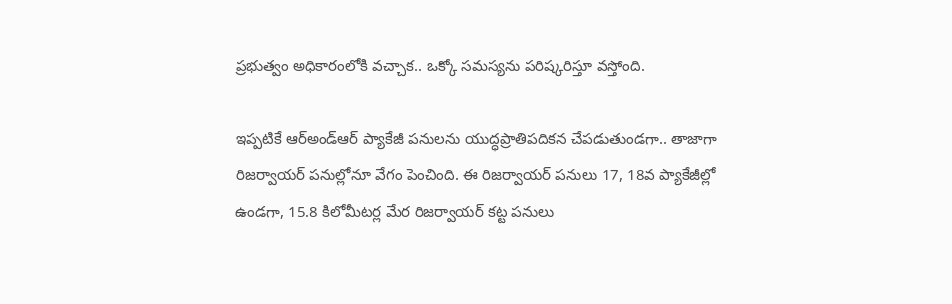ప్రభుత్వం అధికారంలోకి వచ్చాక.. ఒక్కో సమస్యను పరిష్కరిస్తూ వస్తోంది.

ఇప్పటికే ఆర్అండ్ఆర్ ప్యాకేజీ పనులను యుద్ధప్రాతిపదికన చేపడుతుండగా.. తాజాగా రిజర్వాయర్ పనుల్లోనూ వేగం పెంచింది. ఈ రిజర్వాయర్ పనులు 17, 18వ ప్యాకేజీల్లో ఉండగా, 15.8 కిలోమీటర్ల మేర రిజర్వాయర్ కట్ట పనులు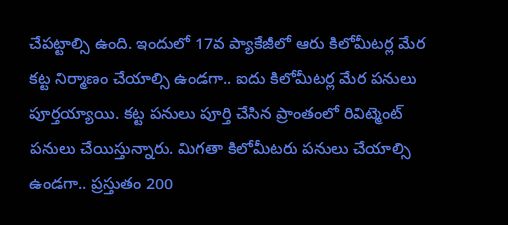చేపట్టాల్సి ఉంది. ఇందులో 17వ ప్యాకేజీలో ఆరు కిలోమీటర్ల మేర కట్ట నిర్మాణం చేయాల్సి ఉండగా.. ఐదు కిలోమీటర్ల మేర పనులు పూర్తయ్యాయి. కట్ట పనులు పూర్తి చేసిన ప్రాంతంలో రివిట్మెంట్ పనులు చేయిస్తున్నారు. మిగతా కిలోమీటరు పనులు చేయాల్సి ఉండగా.. ప్రస్తుతం 200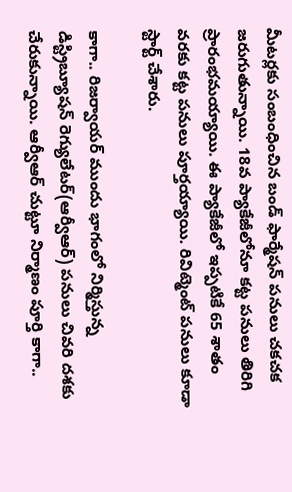మీటర్లకు సంబంధించిన బండ్ ఫార్మేషన్ పనులు చకచక జరుగుతున్నాయి. 18వ ప్యాకేజీలోనూ కట్ట పనులు తిరిగి ప్రారంభమయ్యాయి. ఈ ప్యాకేజీలో ఇప్పటికే 65 శాతం వరకు కట్ట పనులు పూర్తయ్యాయి. రివిట్మెంట్ పనులు కూడా స్టార్ట్ చేశారు.

కాగా.. రిజర్వాయర్ ముందు భాగంలో నిర్మిస్తున్న డిస్ట్రిబ్యూషన్ రెగ్యులేటర్(ఆర్వీఆర్) పనులు చివరి దశకు చేరుకున్నాయి. ఆర్వీఆర్ చుట్టూ నిర్మాణం పూర్తి కాగా..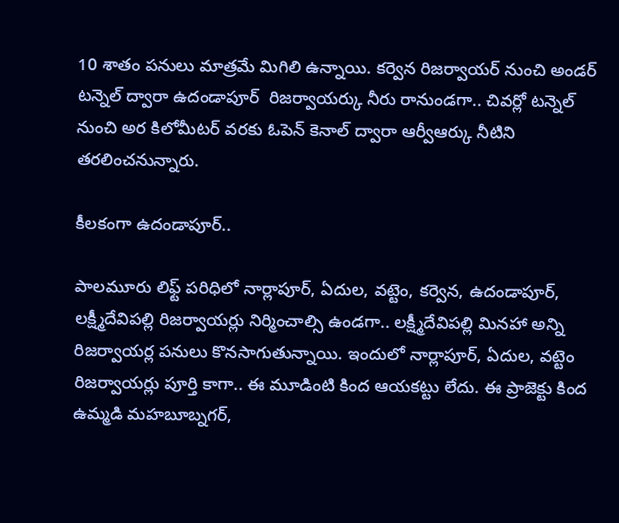10 శాతం పనులు మాత్రమే మిగిలి ఉన్నాయి. కర్వెన రిజర్వాయర్ నుంచి అండర్ టన్నెల్ ద్వారా ఉదండాపూర్  రిజర్వాయర్కు నీరు రానుండగా.. చివర్లో టన్నెల్ నుంచి అర కిలోమీటర్ వరకు ఓపెన్ కెనాల్ ద్వారా ఆర్వీఆర్కు నీటిని తరలించనున్నారు.

కీలకంగా ఉదండాపూర్..

పాలమూరు లిఫ్ట్ పరిధిలో నార్లాపూర్, ఏదుల, వట్టెం, కర్వెన, ఉదండాపూర్, లక్ష్మీదేవిపల్లి రిజర్వాయర్లు నిర్మించాల్సి ఉండగా.. లక్ష్మీదేవిపల్లి మినహా అన్ని రిజర్వాయర్ల పనులు కొనసాగుతున్నాయి. ఇందులో నార్లాపూర్, ఏదుల, వట్టెం రిజర్వాయర్లు పూర్తి కాగా.. ఈ మూడింటి కింద ఆయకట్టు లేదు. ఈ ప్రాజెక్టు కింద ఉమ్మడి మహబూబ్నగర్,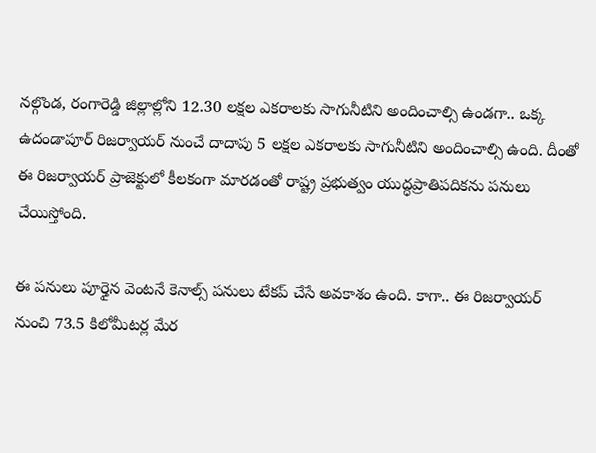నల్గొండ, రంగారెడ్డి జిల్లాల్లోని 12.30 లక్షల ఎకరాలకు సాగునీటిని అందించాల్సి ఉండగా.. ఒక్క ఉదండాపూర్ రిజర్వాయర్ నుంచే దాదాపు 5 లక్షల ఎకరాలకు సాగునీటిని అందించాల్సి ఉంది. దీంతో ఈ రిజర్వాయర్ ప్రాజెక్టులో కీలకంగా మారడంతో రాష్ట్ర ప్రభుత్వం యుద్ధప్రాతిపదికను పనులు చేయిస్తోంది.

ఈ పనులు పూర్తైన వెంటనే కెనాల్స్ పనులు టేకప్ చేసే అవకాశం ఉంది. కాగా.. ఈ రిజర్వాయర్ నుంచి 73.5 కిలోమీటర్ల మేర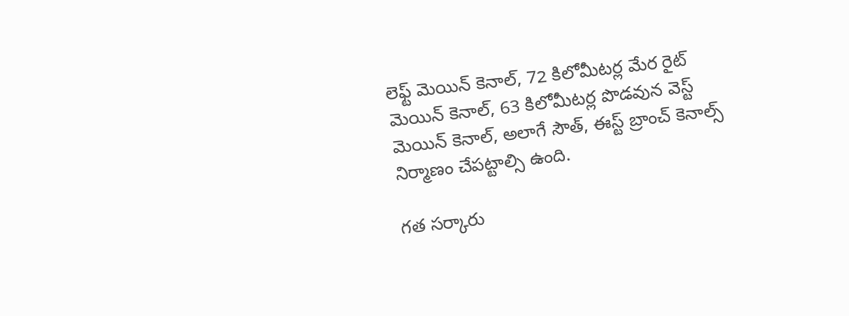లెఫ్ట్ మెయిన్ కెనాల్, 72 కిలోమీటర్ల మేర రైట్ మెయిన్ కెనాల్, 63 కిలోమీటర్ల పొడవున వెస్ట్ మెయిన్ కెనాల్, అలాగే సౌత్, ఈస్ట్ బ్రాంచ్ కెనాల్స్ నిర్మాణం చేపట్టాల్సి ఉంది.

గత సర్కారు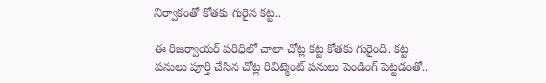నిర్వాకంతో కోతకు గురైన కట్ట..

ఈ రిజర్వాయర్ పరిధిలో చాలా చోట్ల కట్ట కోతకు గురైంది. కట్ట పనులు పూర్తి చేసిన చోట్ల రివిట్మెంట్ పనులు పెండింగ్ పెట్టడంతో..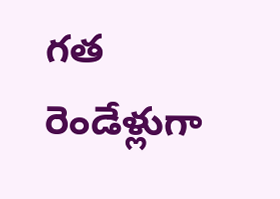గత రెండేళ్లుగా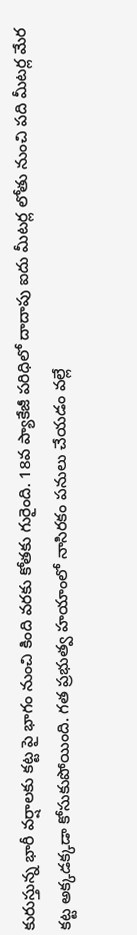కురుస్తున్న భారీ వర్షాలకు కట్ట పై భాగం నుంచి కింది వరకు కోతకు గురైంది. 18వ ప్యాకేజీ పరిధిలో దాదాపు ఐదు మీటర్ల లోతు నుంచి పది మీటర్ల మేర కట్ట అక్కడక్కడా కోసుకుపోయింది. గత ప్రభుత్వ హయాంలో నాసిరకం పనులు చేయడం వల్లే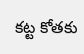కట్ట కోతకు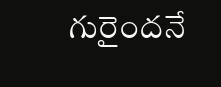గురైందనే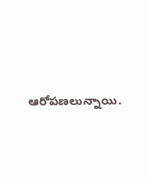ఆరోపణలున్నాయి.